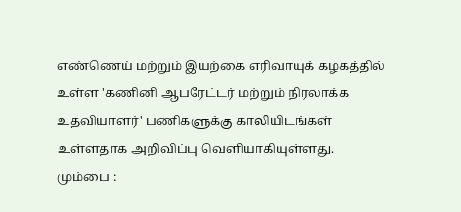எண்ணெய் மற்றும் இயற்கை எரிவாயுக் கழகத்தில் உள்ள 'கணினி ஆபரேட்டர் மற்றும் நிரலாக்க உதவியாளர்' பணிகளுக்கு காலியிடங்கள் உள்ளதாக அறிவிப்பு வெளியாகியுள்ளது.
மும்பை :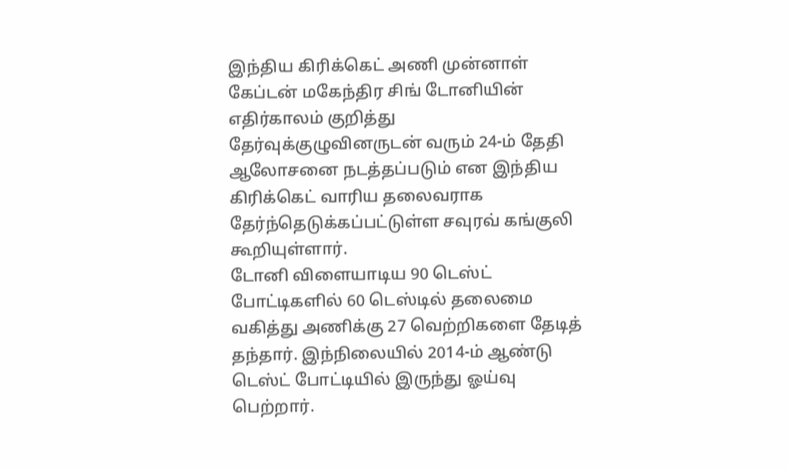இந்திய கிரிக்கெட் அணி முன்னாள் கேப்டன் மகேந்திர சிங் டோனியின் எதிர்காலம் குறித்து தேர்வுக்குழுவினருடன் வரும் 24-ம் தேதி ஆலோசனை நடத்தப்படும் என இந்திய கிரிக்கெட் வாரிய தலைவராக தேர்ந்தெடுக்கப்பட்டுள்ள சவுரவ் கங்குலி கூறியுள்ளார்.
டோனி விளையாடிய 90 டெஸ்ட் போட்டிகளில் 60 டெஸ்டில் தலைமை வகித்து அணிக்கு 27 வெற்றிகளை தேடித் தந்தார். இந்நிலையில் 2014-ம் ஆண்டு டெஸ்ட் போட்டியில் இருந்து ஓய்வு பெற்றார்.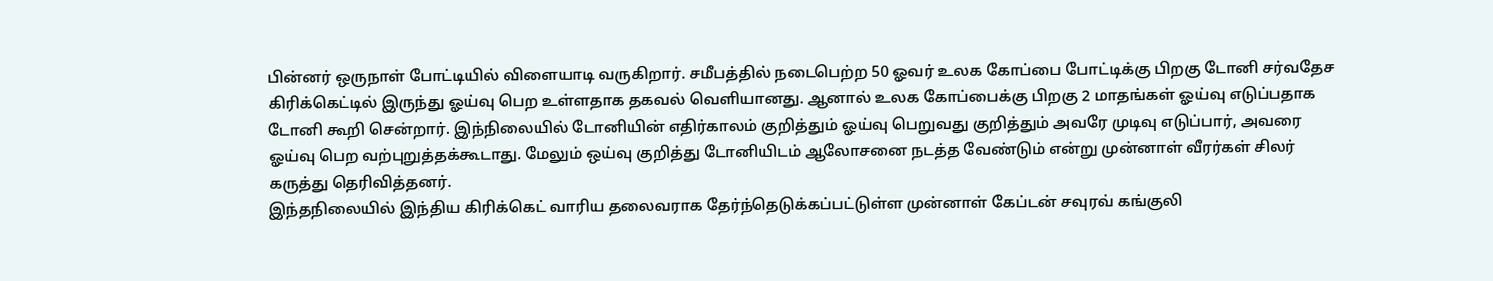பின்னர் ஒருநாள் போட்டியில் விளையாடி வருகிறார். சமீபத்தில் நடைபெற்ற 50 ஓவர் உலக கோப்பை போட்டிக்கு பிறகு டோனி சர்வதேச கிரிக்கெட்டில் இருந்து ஓய்வு பெற உள்ளதாக தகவல் வெளியானது. ஆனால் உலக கோப்பைக்கு பிறகு 2 மாதங்கள் ஓய்வு எடுப்பதாக டோனி கூறி சென்றார். இந்நிலையில் டோனியின் எதிர்காலம் குறித்தும் ஓய்வு பெறுவது குறித்தும் அவரே முடிவு எடுப்பார், அவரை ஓய்வு பெற வற்புறுத்தக்கூடாது. மேலும் ஒய்வு குறித்து டோனியிடம் ஆலோசனை நடத்த வேண்டும் என்று முன்னாள் வீரர்கள் சிலர் கருத்து தெரிவித்தனர்.
இந்தநிலையில் இந்திய கிரிக்கெட் வாரிய தலைவராக தேர்ந்தெடுக்கப்பட்டுள்ள முன்னாள் கேப்டன் சவுரவ் கங்குலி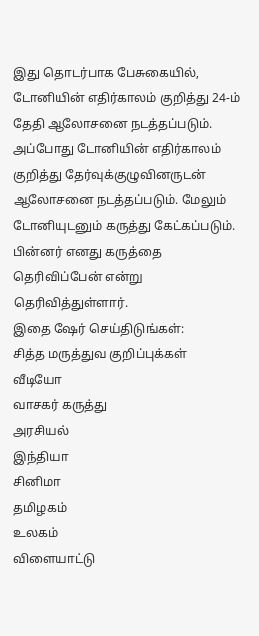இது தொடர்பாக பேசுகையில், டோனியின் எதிர்காலம் குறித்து 24-ம் தேதி ஆலோசனை நடத்தப்படும். அப்போது டோனியின் எதிர்காலம் குறித்து தேர்வுக்குழுவினருடன் ஆலோசனை நடத்தப்படும். மேலும் டோனியுடனும் கருத்து கேட்கப்படும். பின்னர் எனது கருத்தை தெரிவிப்பேன் என்று தெரிவித்துள்ளார்.
இதை ஷேர் செய்திடுங்கள்:
சித்த மருத்துவ குறிப்புக்கள்
வீடியோ
வாசகர் கருத்து
அரசியல்
இந்தியா
சினிமா
தமிழகம்
உலகம்
விளையாட்டு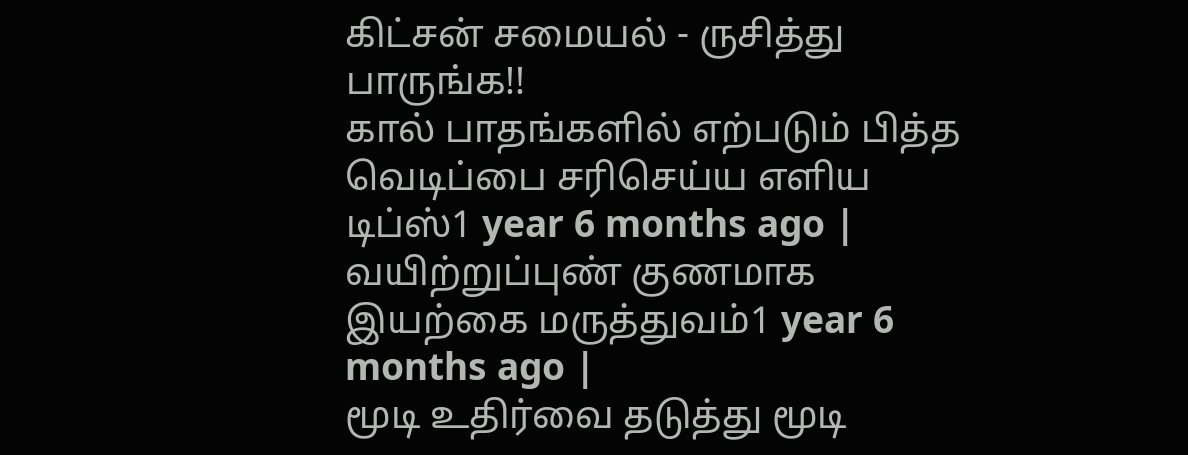கிட்சன் சமையல் - ருசித்து பாருங்க!!
கால் பாதங்களில் எற்படும் பித்த வெடிப்பை சரிசெய்ய எளிய டிப்ஸ்1 year 6 months ago |
வயிற்றுப்புண் குணமாக இயற்கை மருத்துவம்1 year 6 months ago |
மூடி உதிர்வை தடுத்து மூடி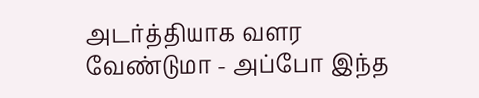அடர்த்தியாக வளர வேண்டுமா - அப்போ இந்த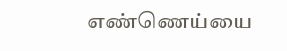எண்ணெய்யை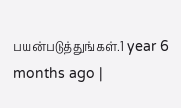பயன்படுத்துங்கள்.1 year 6 months ago |